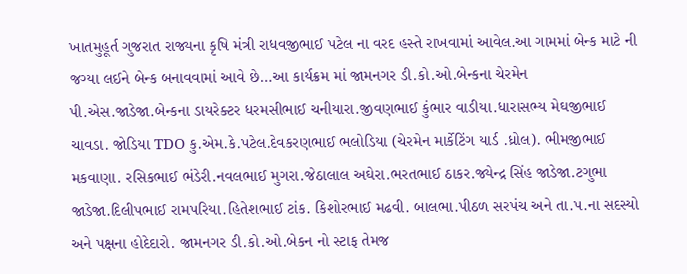ખાતમુહૂર્ત ગુજરાત રાજ્યના કૃષિ મંત્રી રાધવજીભાઈ પટેલ ના વરદ હસ્તે રાખવામાં આવેલ.આ ગામમાં બેન્ક માટે ની જગ્યા લઈને બેન્ક બનાવવામાં આવે છે…આ કાર્યક્રમ માં જામનગર ડી.કો.ઓ.બેન્કના ચેરમેન પી.એસ.જાડેજા.બેન્કના ડાયરેક્ટર ધરમસીભાઈ ચનીયારા.જીવણભાઈ કુંભાર વાડીયા.ધારાસભ્ય મેઘજીભાઈ ચાવડા. જોડિયા TDO કુ.એમ.કે.પટેલ.દેવકરણભાઈ ભલોડિયા (ચેરમેન માર્કેટિંગ યાર્ડ .ધ્રોલ). ભીમજીભાઈ મકવાણા. રસિકભાઈ ભંડેરી.નવલભાઈ મુગરા.જેઠાલાલ અઘેરા.ભરતભાઈ ઠાકર.જ્યેન્દ્ર સિંહ જાડેજા.ટગુભા જાડેજા.દિલીપભાઈ રામપરિયા.હિતેશભાઈ ટાંક. કિશોરભાઈ મઢવી. બાલભા.પીઠળ સરપંચ અને તા.પ.ના સદસ્યો અને પક્ષના હોદેદારો. જામનગર ડી.કો.ઓ.બેકન નો સ્ટાફ તેમજ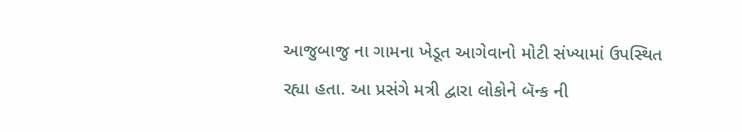આજુબાજુ ના ગામના ખેડૂત આગેવાનો મોટી સંખ્યામાં ઉપસ્થિત રહ્યા હતા. આ પ્રસંગે મત્રી દ્વારા લોકોને બૅન્ક ની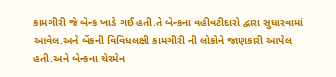કામગીરી જે બેન્ક ખાડે ગઈ હતી.તે બેન્કના વહીવટીદારો દ્વારા સુધારવામાં આવેલ.અને બેંકની વિવિધલક્ષી કામગીરી ની લોકોને જાણકારી આપેલ હતી.અને બેન્કના ચેરમેન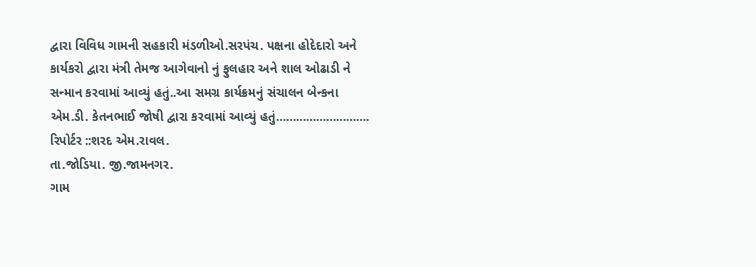દ્વારા વિવિધ ગામની સહકારી મંડળીઓ.સરપંચ. પક્ષના હોદેદારો અને કાર્યકરો દ્વારા મંત્રી તેમજ આગેવાનો નું ફુલહાર અને શાલ ઓઢાડી ને સન્માન કરવામાં આવ્યું હતું..આ સમગ્ર કાર્યક્રમનું સંચાલન બેન્કના એમ.ડી. કેતનભાઈ જોષી દ્વારા કરવામાં આવ્યું હતું……………………….
રિપોર્ટર ::શરદ એમ.રાવલ.
તા.જોડિયા. જી.જામનગર.
ગામ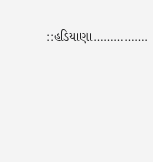::હડિયાણા…………….